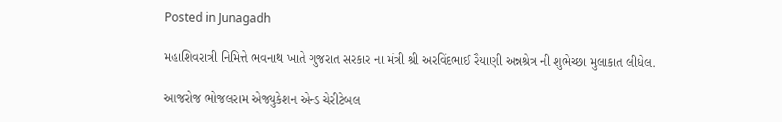Posted in Junagadh

મહાશિવરાત્રી નિમિત્તે ભવનાથ ખાતે ગુજરાત સરકાર ના મંત્રી શ્રી અરવિંદભાઈ રૈયાણી અન્નશ્રેત્ર ની શુભેચ્છા મુલાકાત લીધેલ.

આજરોજ ભોજલરામ એજ્યુકેશન એન્ડ ચેરીટેબલ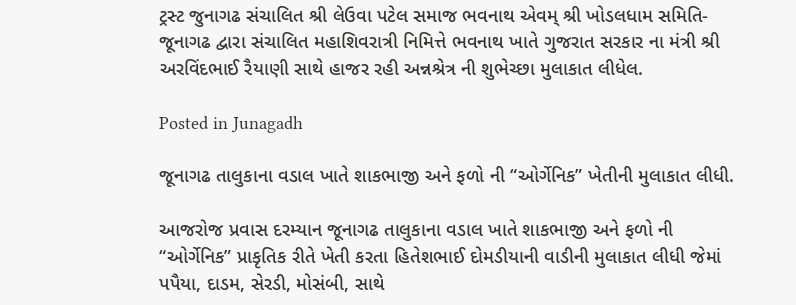ટ્રસ્ટ જુનાગઢ સંચાલિત શ્રી લેઉવા પટેલ સમાજ ભવનાથ એવમ્ શ્રી ખોડલધામ સમિતિ-જૂનાગઢ દ્વારા સંચાલિત મહાશિવરાત્રી નિમિત્તે ભવનાથ ખાતે ગુજરાત સરકાર ના મંત્રી શ્રી અરવિંદભાઈ રૈયાણી સાથે હાજર રહી અન્નશ્રેત્ર ની શુભેચ્છા મુલાકાત લીધેલ.

Posted in Junagadh

જૂનાગઢ તાલુકાના વડાલ ખાતે શાકભાજી અને ફળો ની “ઓર્ગેનિક” ખેતીની મુલાકાત લીધી.

આજરોજ પ્રવાસ દરમ્યાન જૂનાગઢ તાલુકાના વડાલ ખાતે શાકભાજી અને ફળો ની “ઓર્ગેનિક” પ્રાકૃતિક રીતે ખેતી કરતા હિતેશભાઈ દોમડીયાની વાડીની મુલાકાત લીધી જેમાં પપૈયા, દાડમ, સેરડી, મોસંબી, સાથે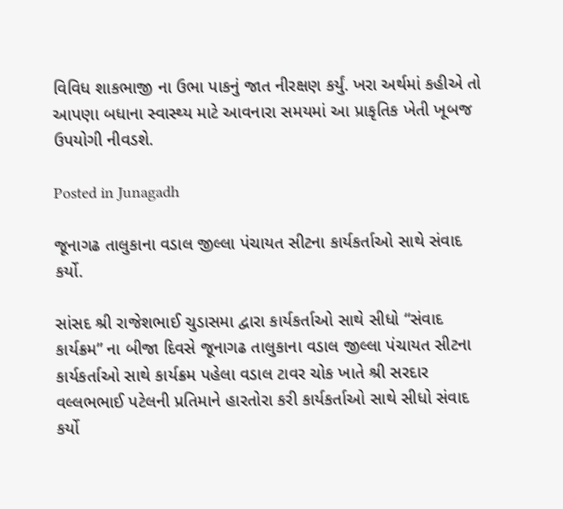વિવિધ શાકભાજી ના ઉભા પાકનું જાત નીરક્ષણ કર્યું. ખરા અર્થમાં કહીએ તો આપણા બધાના સ્વાસ્થ્ય માટે આવનારા સમયમાં આ પ્રાકૃતિક ખેતી ખૂબજ ઉપયોગી નીવડશે.

Posted in Junagadh

જૂનાગઢ તાલુકાના વડાલ જીલ્લા પંચાયત સીટના કાર્યકર્તાઓ સાથે સંવાદ કર્યો.

સાંસદ શ્રી રાજેશભાઈ ચુડાસમા દ્વારા કાર્યકર્તાઓ સાથે સીધો “સંવાદ કાર્યક્રમ” ના બીજા દિવસે જૂનાગઢ તાલુકાના વડાલ જીલ્લા પંચાયત સીટના કાર્યકર્તાઓ સાથે કાર્યક્રમ પહેલા વડાલ ટાવર ચોક ખાતે શ્રી સરદાર વલ્લભભાઈ પટેલની પ્રતિમાને હારતોરા કરી કાર્યકર્તાઓ સાથે સીધો સંવાદ કર્યો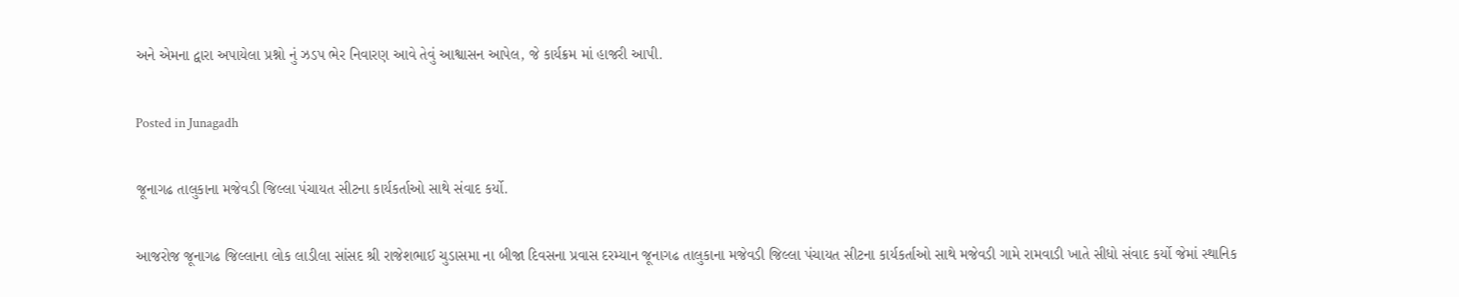અને એમના દ્વારા અપાયેલા પ્રશ્નો નું ઝડપ ભેર નિવારણ આવે તેવું આશ્વાસન આપેલ, જે કાર્યક્રમ માં હાજરી આપી.

Posted in Junagadh

જૂનાગઢ તાલુકાના મજેવડી જિલ્લા પંચાયત સીટના કાર્યકર્તાઓ સાથે સંવાદ કર્યો.

આજરોજ જૂનાગઢ જિલ્લાના લોક લાડીલા સાંસદ શ્રી રાજેશભાઈ ચુડાસમા ના બીજા દિવસના પ્રવાસ દરમ્યાન જૂનાગઢ તાલુકાના મજેવડી જિલ્લા પંચાયત સીટના કાર્યકર્તાઓ સાથે મજેવડી ગામે રામવાડી ખાતે સીધો સંવાદ કર્યો જેમાં સ્થાનિક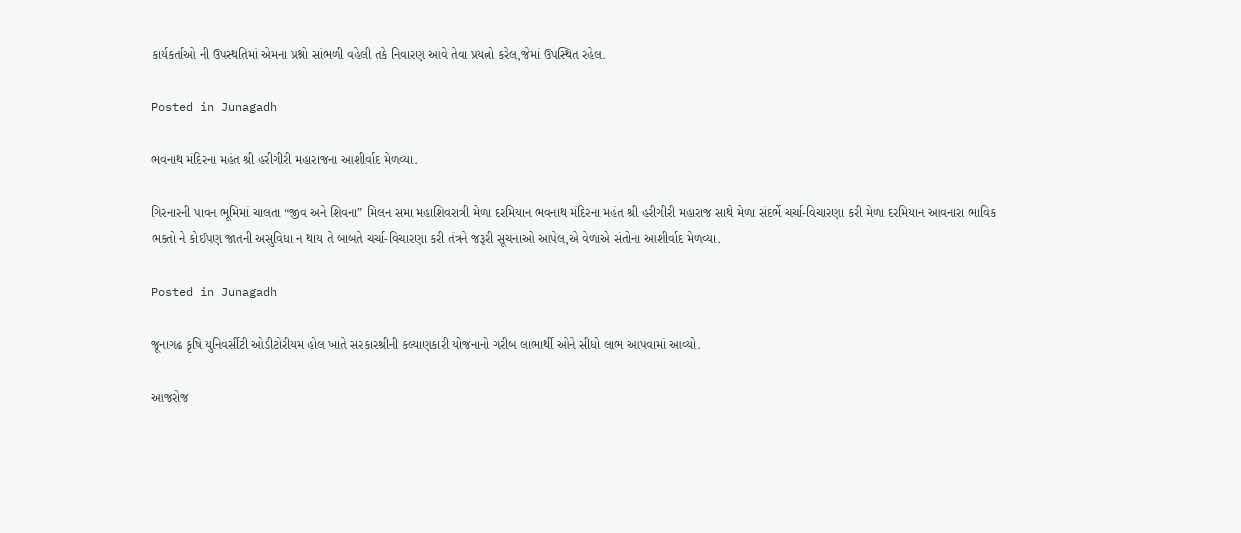કાર્યકર્તાઓ ની ઉપસ્થતિમાં એમના પ્રશ્નો સાંભળી વહેલી તકે નિવારણ આવે તેવા પ્રયત્નો કરેલ,જેમાં ઉપસ્થિત રહેલ.

Posted in Junagadh

ભવનાથ મંદિરના મહંત શ્રી હરીગીરી મહારાજના આશીર્વાદ મેળવ્યા.

ગિરનારની પાવન ભૂમિમાં ચાલતા “જીવ અને શિવના” મિલન સમા મહાશિવરાત્રી મેળા દરમિયાન ભવનાથ મંદિરના મહંત શ્રી હરીગીરી મહારાજ સાથે મેળા સંદર્ભે ચર્ચા-વિચારણા કરી મેળા દરમિયાન આવનારા ભાવિક ભક્તો ને કોઈપણ જાતની અસુવિધા ન થાય તે બાબતે ચર્ચા-વિચારણા કરી તંત્રને જરૂરી સૂચનાઓ આપેલ,એ વેળાએ સંતોના આશીર્વાદ મેળવ્યા.

Posted in Junagadh

જૂનાગઢ કૃષિ યુનિવર્સીટી ઓડીટોરીયમ હોલ ખાતે સરકારશ્રીની કલ્યાણકારી યોજનાનો ગરીબ લાભાર્થી ઓને સીધો લાભ આપવામાં આવ્યો.

આજરોજ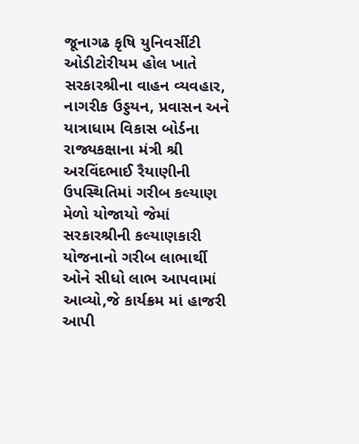જૂનાગઢ કૃષિ યુનિવર્સીટી ઓડીટોરીયમ હોલ ખાતે સરકારશ્રીના વાહન વ્યવહાર, નાગરીક ઉડ્ડયન, પ્રવાસન અને યાત્રાધામ વિકાસ બોર્ડના રાજ્યકક્ષાના મંત્રી શ્રી અરવિંદભાઈ રૈયાણીની ઉપસ્થિતિમાં ગરીબ કલ્યાણ મેળો યોજાયો જેમાં સરકારશ્રીની કલ્યાણકારી યોજનાનો ગરીબ લાભાર્થી ઓને સીધો લાભ આપવામાં આવ્યો,જે કાર્યક્રમ માં હાજરી આપી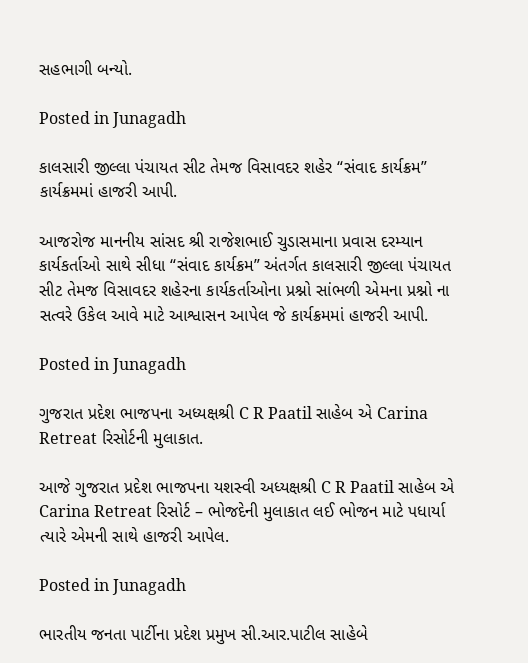સહભાગી બન્યો.

Posted in Junagadh

કાલસારી જીલ્લા પંચાયત સીટ તેમજ વિસાવદર શહેર “સંવાદ કાર્યક્રમ” કાર્યક્રમમાં હાજરી આપી.

આજરોજ માનનીય સાંસદ શ્રી રાજેશભાઈ ચુડાસમાના પ્રવાસ દરમ્યાન કાર્યકર્તાઓ સાથે સીધા “સંવાદ કાર્યક્રમ” અંતર્ગત કાલસારી જીલ્લા પંચાયત સીટ તેમજ વિસાવદર શહેરના કાર્યકર્તાઓના પ્રશ્નો સાંભળી એમના પ્રશ્નો ના સત્વરે ઉકેલ આવે માટે આશ્વાસન આપેલ જે કાર્યક્રમમાં હાજરી આપી.

Posted in Junagadh

ગુજરાત પ્રદેશ ભાજપના અધ્યક્ષશ્રી C R Paatil સાહેબ એ Carina Retreat રિસોર્ટની મુલાકાત.

આજે ગુજરાત પ્રદેશ ભાજપના યશસ્વી અધ્યક્ષશ્રી C R Paatil સાહેબ એ Carina Retreat રિસોર્ટ – ભોજદેની મુલાકાત લઈ ભોજન માટે પધાર્યા ત્યારે એમની સાથે હાજરી આપેલ.

Posted in Junagadh

ભારતીય જનતા પાર્ટીના પ્રદેશ પ્રમુખ સી.આર.પાટીલ સાહેબે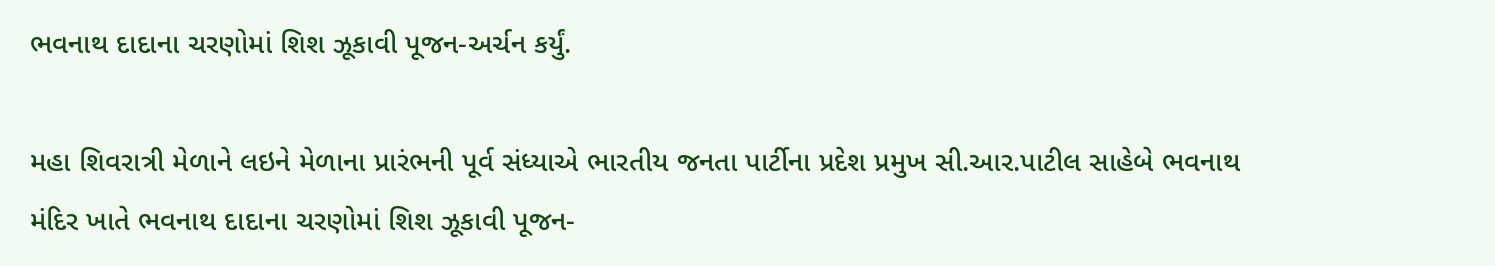ભવનાથ દાદાના ચરણોમાં શિશ ઝૂકાવી પૂજન-અર્ચન કર્યું.

મહા શિવરાત્રી મેળાને લઇને મેળાના પ્રારંભની પૂર્વ સંધ્યાએ ભારતીય જનતા પાર્ટીના પ્રદેશ પ્રમુખ સી.આર.પાટીલ સાહેબે ભવનાથ મંદિર ખાતે ભવનાથ દાદાના ચરણોમાં શિશ ઝૂકાવી પૂજન-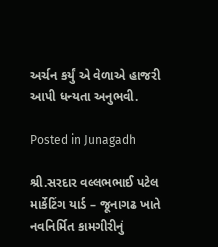અર્ચન કર્યું એ વેળાએ હાજરી આપી ધન્યતા અનુભવી.

Posted in Junagadh

શ્રી.સરદાર વલ્લભભાઈ પટેલ માર્કેટિંગ યાર્ડ – જૂનાગઢ ખાતે નવનિર્મિત કામગીરીનું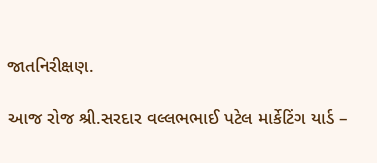જાતનિરીક્ષણ.

આજ રોજ શ્રી.સરદાર વલ્લભભાઈ પટેલ માર્કેટિંગ યાર્ડ –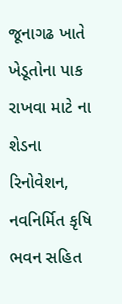જૂનાગઢ ખાતે ખેડૂતોના પાક રાખવા માટે ના શેડના રિનોવેશન, નવનિર્મિત કૃષિ ભવન સહિત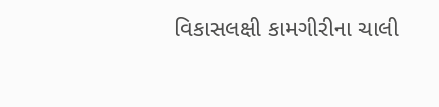વિકાસલક્ષી કામગીરીના ચાલી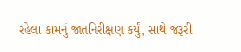રહેલા કામનું જાતનિરીક્ષણ કર્યું, સાથે જરૂરી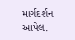માર્ગદર્શન આપેલ.